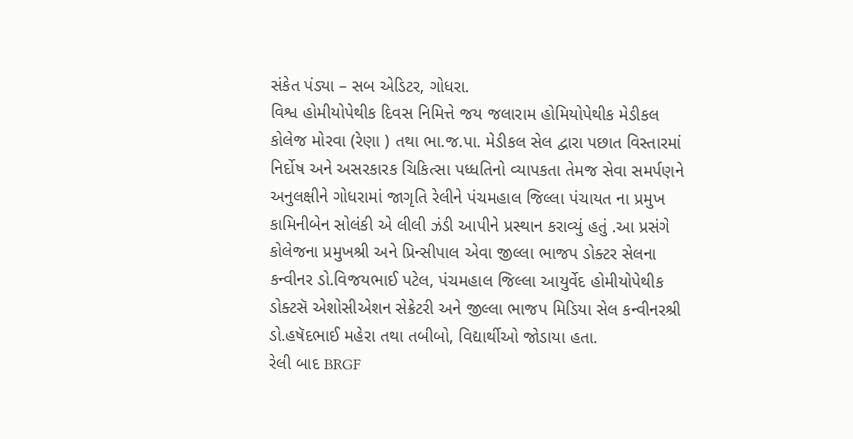સંકેત પંડ્યા – સબ એડિટર, ગોધરા.
વિશ્વ હોમીયોપેથીક દિવસ નિમિત્તે જય જલારામ હોમિયોપેથીક મેડીકલ કોલેજ મોરવા (રેણા ) તથા ભા.જ.પા. મેડીકલ સેલ દ્વારા પછાત વિસ્તારમાં નિર્દોષ અને અસરકારક ચિકિત્સા પધ્ધતિનો વ્યાપકતા તેમજ સેવા સમર્પણને અનુલક્ષીને ગોધરામાં જાગૃતિ રેલીને પંચમહાલ જિલ્લા પંચાયત ના પ્રમુખ કામિનીબેન સોલંકી એ લીલી ઝંડી આપીને પ્રસ્થાન કરાવ્યું હતું .આ પ્રસંગે કોલેજના પ્રમુખશ્રી અને પ્રિન્સીપાલ એવા જીલ્લા ભાજપ ડોક્ટર સેલના કન્વીનર ડો.વિજયભાઈ પટેલ, પંચમહાલ જિલ્લા આયુર્વેદ હોમીયોપેથીક ડોક્ટસૅ એશોસીએશન સેક્રેટરી અને જીલ્લા ભાજપ મિડિયા સેલ કન્વીનરશ્રી ડો.હષૅદભાઈ મહેરા તથા તબીબો, વિદ્યાર્થીઓ જોડાયા હતા.
રેલી બાદ BRGF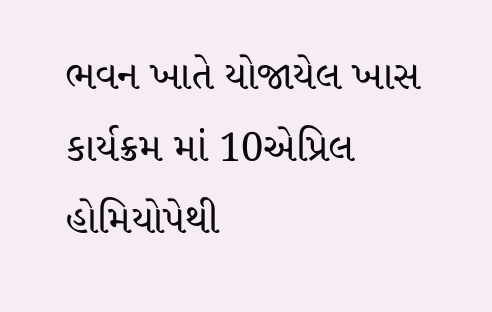ભવન ખાતે યોજાયેલ ખાસ કાર્યક્રમ માં 10એપ્રિલ હોમિયોપેથી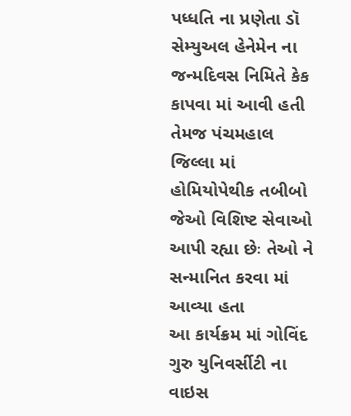પધ્ધતિ ના પ્રણેતા ડૉ સેમ્યુઅલ હેનેમેન ના જન્મદિવસ નિમિતે કેક કાપવા માં આવી હતી તેમજ પંચમહાલ જિલ્લા માં હોમિયોપેથીક તબીબો જેઓ વિશિષ્ટ સેવાઓ આપી રહ્યા છેઃ તેઓ ને સન્માનિત કરવા માં આવ્યા હતા
આ કાર્યક્રમ માં ગોવિંદ ગુરુ યુનિવર્સીટી ના વાઇસ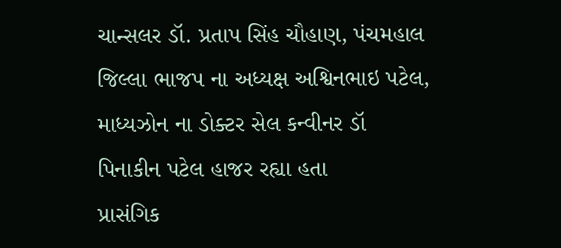ચાન્સલર ડૉ. પ્રતાપ સિંહ ચૌહાણ, પંચમહાલ જિલ્લા ભાજપ ના અધ્યક્ષ અશ્વિનભાઇ પટેલ, માધ્યઝોન ના ડોક્ટર સેલ કન્વીનર ડૉ પિનાકીન પટેલ હાજર રહ્યા હતા
પ્રાસંગિક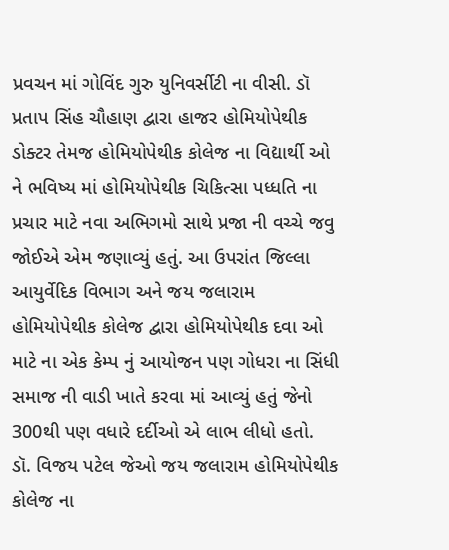પ્રવચન માં ગોવિંદ ગુરુ યુનિવર્સીટી ના વીસી. ડૉ પ્રતાપ સિંહ ચૌહાણ દ્વારા હાજર હોમિયોપેથીક ડોક્ટર તેમજ હોમિયોપેથીક કોલેજ ના વિદ્યાર્થી ઓ ને ભવિષ્ય માં હોમિયોપેથીક ચિકિત્સા પધ્ધતિ ના પ્રચાર માટે નવા અભિગમો સાથે પ્રજા ની વચ્ચે જવુ જોઈએ એમ જણાવ્યું હતું. આ ઉપરાંત જિલ્લા આયુર્વેદિક વિભાગ અને જય જલારામ હોમિયોપેથીક કોલેજ દ્વારા હોમિયોપેથીક દવા ઓ માટે ના એક કેમ્પ નું આયોજન પણ ગોધરા ના સિંધી સમાજ ની વાડી ખાતે કરવા માં આવ્યું હતું જેનો 300થી પણ વધારે દર્દીઓ એ લાભ લીધો હતો.
ડૉ. વિજય પટેલ જેઓ જય જલારામ હોમિયોપેથીક કોલેજ ના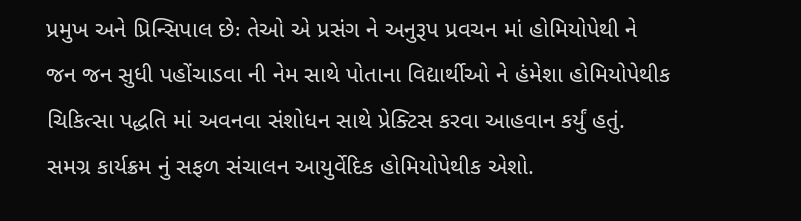પ્રમુખ અને પ્રિન્સિપાલ છેઃ તેઓ એ પ્રસંગ ને અનુરૂપ પ્રવચન માં હોમિયોપેથી ને જન જન સુધી પહોંચાડવા ની નેમ સાથે પોતાના વિદ્યાર્થીઓ ને હંમેશા હોમિયોપેથીક ચિકિત્સા પદ્ધતિ માં અવનવા સંશોધન સાથે પ્રેક્ટિસ કરવા આહવાન કર્યું હતું. સમગ્ર કાર્યક્રમ નું સફળ સંચાલન આયુર્વેદિક હોમિયોપેથીક એશો.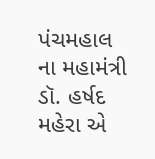પંચમહાલ ના મહામંત્રી ડૉ. હર્ષદ મહેરા એ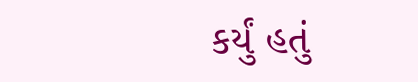કર્યું હતું